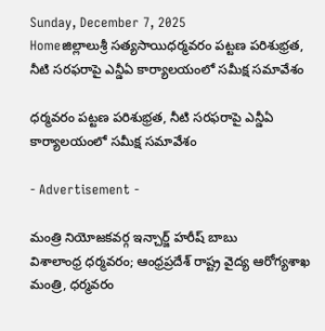Sunday, December 7, 2025
Homeజిల్లాలుశ్రీ సత్యసాయిధర్మవరం పట్టణ పరిశుభ్రత, నీటి సరఫరాపై ఎన్డీఏ కార్యాలయంలో సమీక్ష సమావేశం

ధర్మవరం పట్టణ పరిశుభ్రత, నీటి సరఫరాపై ఎన్డీఏ కార్యాలయంలో సమీక్ష సమావేశం

- Advertisement -

మంత్రి నియోజకవర్గ ఇన్చార్జ్ హరీష్ బాబు
విశాలాంధ్ర ధర్మవరం; ఆంధ్రప్రదేశ్ రాష్ట్ర వైద్య ఆరోగ్యశాఖ మంత్రి, ధర్మవరం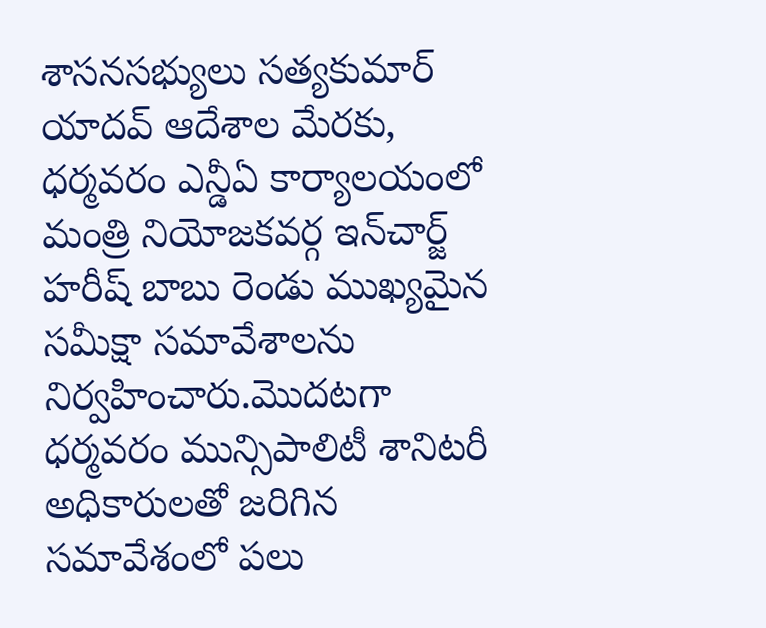శాసనసభ్యులు సత్యకుమార్ యాదవ్ ఆదేశాల మేరకు, ధర్మవరం ఎన్డీఏ కార్యాలయంలో మంత్రి నియోజకవర్గ ఇన్‌చార్జ్ హరీష్ బాబు రెండు ముఖ్యమైన సమీక్షా సమావేశాలను నిర్వహించారు.మొదటగా ధర్మవరం మున్సిపాలిటీ శానిటరీ అధికారులతో జరిగిన సమావేశంలో పలు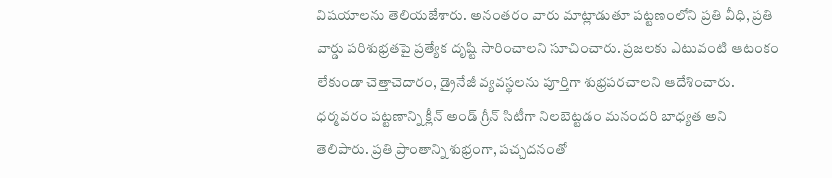విషయాలను తెలియజేశారు. అనంతరం వారు మాట్లాడుతూ పట్టణంలోని ప్రతి వీధి, ప్రతి వార్డు పరిశుభ్రతపై ప్రత్యేక దృష్టి సారించాలని సూచించారు. ప్రజలకు ఎటువంటి ఆటంకం లేకుండా చెత్తాచెదారం, డ్రైనేజీ వ్యవస్థలను పూర్తిగా శుభ్రపరచాలని ఆదేశించారు. ధర్మవరం పట్టణాన్ని క్లీన్ అండ్ గ్రీన్ సిటీగా నిలబెట్టడం మనందరి బాధ్యత అని తెలిపారు. ప్రతి ప్రాంతాన్ని శుభ్రంగా, పచ్చదనంతో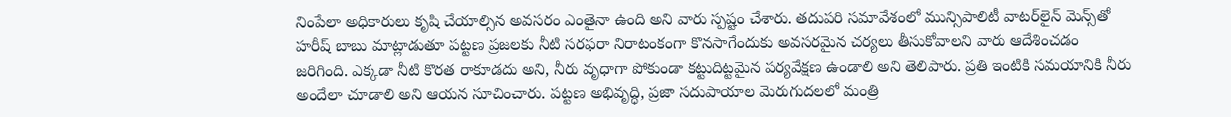నింపేలా అధికారులు కృషి చేయాల్సిన అవసరం ఎంతైనా ఉంది అని వారు స్పష్టం చేశారు. తదుపరి సమావేశంలో మున్సిపాలిటీ వాటర్‌లైన్ మెన్స్‌తో హరీష్ బాబు మాట్లాడుతూ పట్టణ ప్రజలకు నీటి సరఫరా నిరాటంకంగా కొనసాగేందుకు అవసరమైన చర్యలు తీసుకోవాలని వారు ఆదేశించడం జరిగింది. ఎక్కడా నీటి కొరత రాకూడదు అని, నీరు వృధాగా పోకుండా కట్టుదిట్టమైన పర్యవేక్షణ ఉండాలి అని తెలిపారు. ప్రతి ఇంటికి సమయానికి నీరు అందేలా చూడాలి అని ఆయన సూచించారు. పట్టణ అభివృద్ధి, ప్రజా సదుపాయాల మెరుగుదలలో మంత్రి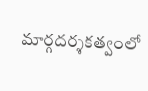మార్గదర్శకత్వంలో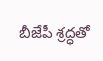బీజేపీ శ్రద్ధతో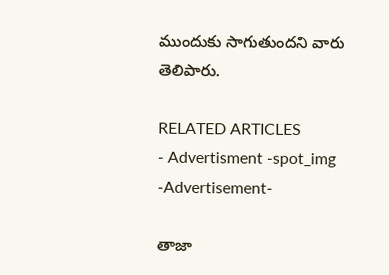ముందుకు సాగుతుందని వారు తెలిపారు.

RELATED ARTICLES
- Advertisment -spot_img
-Advertisement-

తాజా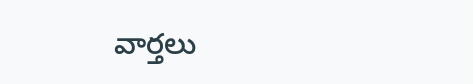వార్తలు